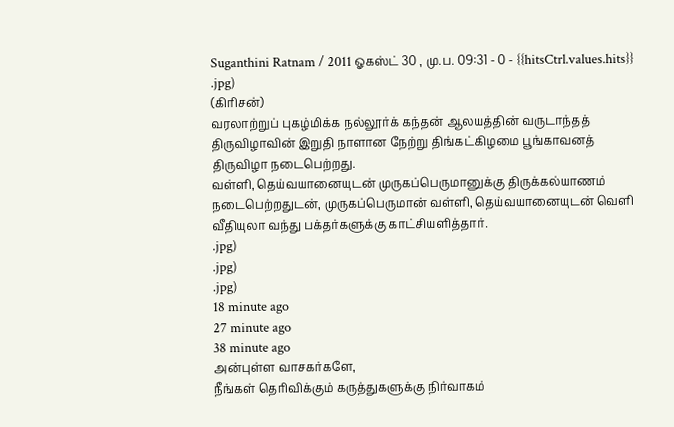Suganthini Ratnam / 2011 ஓகஸ்ட் 30 , மு.ப. 09:31 - 0 - {{hitsCtrl.values.hits}}
.jpg)
(கிரிசன்)
வரலாற்றுப் புகழ்மிக்க நல்லூர்க் கந்தன் ஆலயத்தின் வருடாந்தத் திருவிழாவின் இறுதி நாளான நேற்று திங்கட்கிழமை பூங்காவனத் திருவிழா நடைபெற்றது.
வள்ளி, தெய்வயானையுடன் முருகப்பெருமானுக்கு திருக்கல்யாணம் நடைபெற்றதுடன், முருகப்பெருமான் வள்ளி, தெய்வயானையுடன் வெளி வீதியுலா வந்து பக்தர்களுக்கு காட்சியளித்தார்.
.jpg)
.jpg)
.jpg)
18 minute ago
27 minute ago
38 minute ago
அன்புள்ள வாசகர்களே,
நீங்கள் தெரிவிக்கும் கருத்துகளுக்கு நிர்வாகம்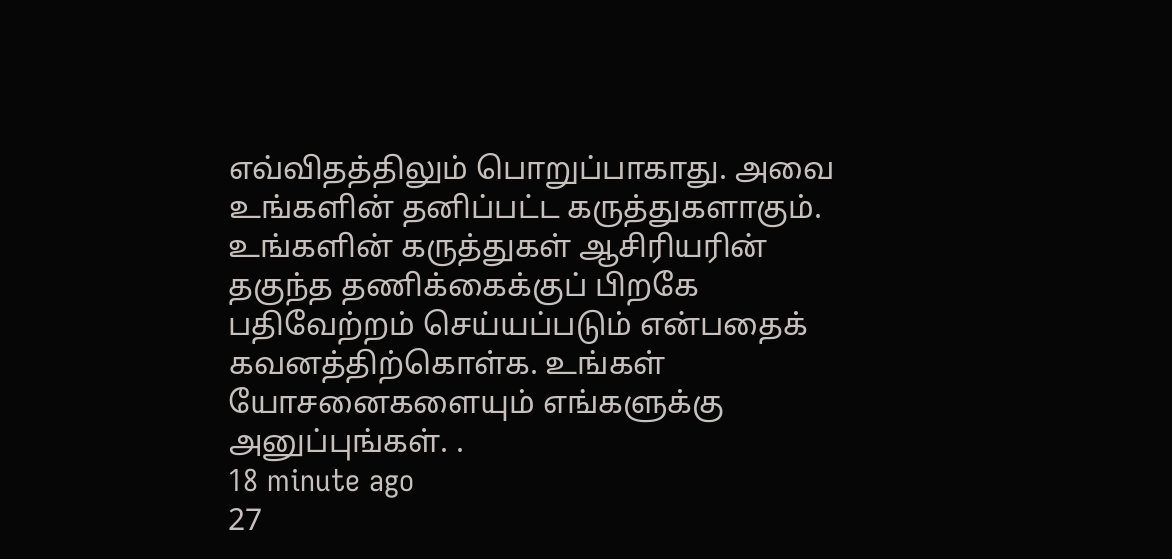எவ்விதத்திலும் பொறுப்பாகாது. அவை உங்களின் தனிப்பட்ட கருத்துகளாகும். உங்களின் கருத்துகள் ஆசிரியரின் தகுந்த தணிக்கைக்குப் பிறகே பதிவேற்றம் செய்யப்படும் என்பதைக் கவனத்திற்கொள்க. உங்கள் யோசனைகளையும் எங்களுக்கு அனுப்புங்கள். .
18 minute ago
27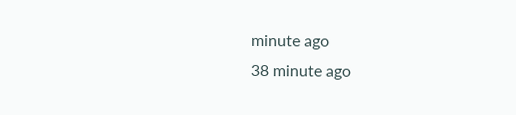minute ago
38 minute ago